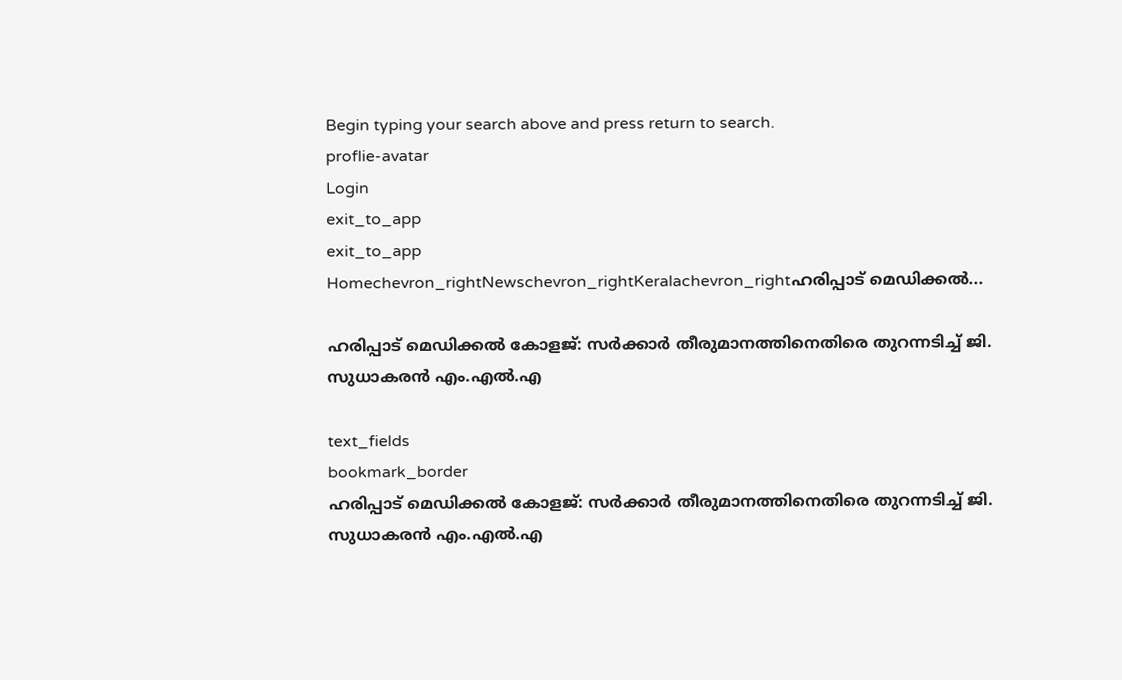Begin typing your search above and press return to search.
proflie-avatar
Login
exit_to_app
exit_to_app
Homechevron_rightNewschevron_rightKeralachevron_rightഹരിപ്പാട് മെഡിക്കൽ...

ഹരിപ്പാട് മെഡിക്കൽ കോളജ്: സർക്കാർ തീരുമാനത്തിനെതിരെ തുറന്നടിച്ച് ജി. സുധാകരൻ എം.എൽ.എ

text_fields
bookmark_border
ഹരിപ്പാട് മെഡിക്കൽ കോളജ്: സർക്കാർ തീരുമാനത്തിനെതിരെ തുറന്നടിച്ച് ജി. സുധാകരൻ എം.എൽ.എ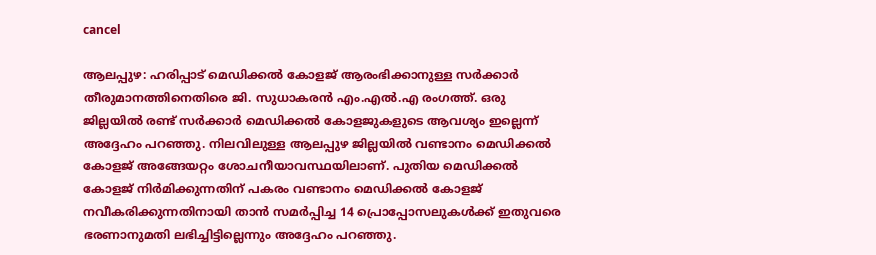cancel

ആലപ്പുഴ: ഹരിപ്പാട് മെഡിക്കൽ കോളജ് ആരംഭിക്കാനുള്ള സർക്കാർ തീരുമാനത്തിനെതിരെ ജി. സുധാകരൻ എം.എൽ.എ രംഗത്ത്. ഒരു ജില്ലയിൽ രണ്ട് സർക്കാർ മെഡിക്കൽ കോളജുകളുടെ ആവശ്യം ഇല്ലെന്ന് അദ്ദേഹം പറഞ്ഞു. നിലവിലുള്ള ആലപ്പുഴ ജില്ലയിൽ വണ്ടാനം മെഡിക്കൽ കോളജ് അങ്ങേയറ്റം ശോചനീയാവസ്ഥയിലാണ്. പുതിയ മെഡിക്കൽ കോളജ് നിർമിക്കുന്നതിന് പകരം വണ്ടാനം മെഡിക്കൽ കോളജ് നവീകരിക്കുന്നതിനായി താൻ സമർപ്പിച്ച 14 പ്രൊപ്പോസലുകൾക്ക് ഇതുവരെ ഭരണാനുമതി ലഭിച്ചിട്ടില്ലെന്നും അദ്ദേഹം പറഞ്ഞു.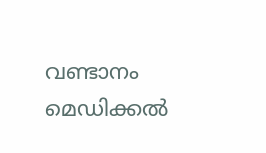വണ്ടാനം മെഡിക്കൽ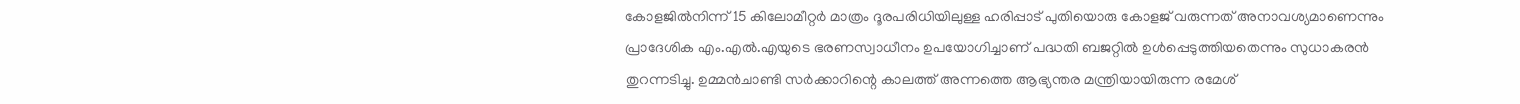കോളജിൽനിന്ന് 15 കിലോമീറ്റർ മാത്രം ദൂരപരിധിയിലുള്ള ഹരിപ്പാട് പുതിയൊരു കോളജ് വരുന്നത് അനാവശ്യമാണെന്നും പ്രാദേശിക എം.എൽ.എയുടെ ഭരണസ്വാധീനം ഉപയോഗിച്ചാണ് പദ്ധതി ബജറ്റിൽ ഉൾപ്പെടുത്തിയതെന്നും സുധാകരൻ തുറന്നടിച്ചു. ഉമ്മൻചാണ്ടി സർക്കാറിന്റെ കാലത്ത് അന്നത്തെ ആഭ്യന്തര മന്ത്രിയായിരുന്ന രമേശ്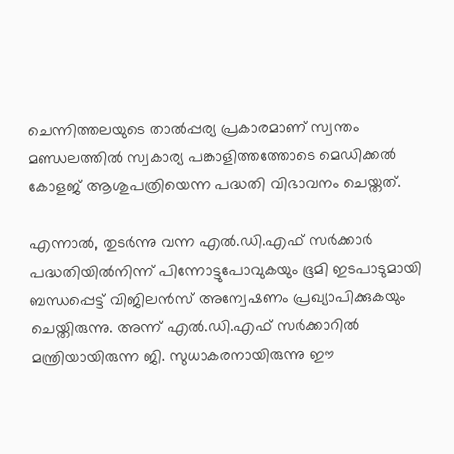ചെന്നിത്തലയുടെ താൽപ്പര്യ പ്രകാരമാണ് സ്വന്തം മണ്ഡലത്തിൽ സ്വകാര്യ പങ്കാളിത്തത്തോടെ മെഡിക്കൽ കോളജ് ആശുപത്രിയെന്ന പദ്ധതി വിഭാവനം ചെയ്തത്.

എന്നാൽ, തുടർന്നു വന്ന എൽ.ഡി.എഫ് സർക്കാർ പദ്ധതിയിൽനിന്ന് പിന്നോട്ടുപോവുകയും ഭൂമി ഇടപാടുമായി ബന്ധപ്പെട്ട് വിജിലൻസ് അന്വേഷണം പ്രഖ്യാപിക്കുകയും ചെയ്തിരുന്നു. അന്ന് എൽ.ഡി.എഫ് സർക്കാറിൽ മന്ത്രിയായിരുന്ന ജി. സുധാകരനായിരുന്നു ഈ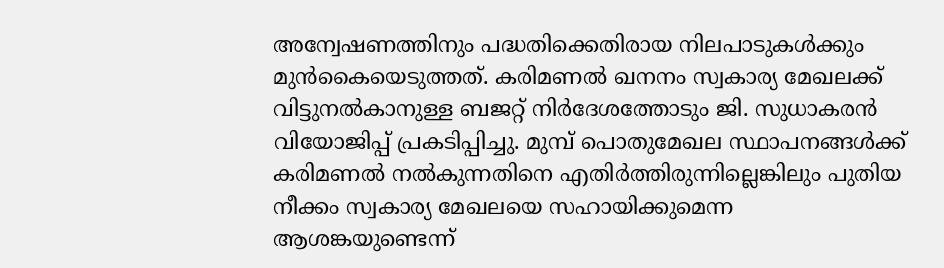അന്വേഷണത്തിനും പദ്ധതിക്കെതിരായ നിലപാടുകൾക്കും മുൻകൈയെടുത്തത്. കരിമണൽ ഖനനം സ്വകാര്യ മേഖലക്ക് വിട്ടുനൽകാനുള്ള ബജറ്റ് നിർദേശത്തോടും ജി. സുധാകരൻ വിയോജിപ്പ് പ്രകടിപ്പിച്ചു. മുമ്പ് പൊതുമേഖല സ്ഥാപനങ്ങൾക്ക് കരിമണൽ നൽകുന്നതിനെ എതിർത്തിരുന്നില്ലെങ്കിലും പുതിയ നീക്കം സ്വകാര്യ മേഖലയെ സഹായിക്കുമെന്ന ആശങ്കയുണ്ടെന്ന്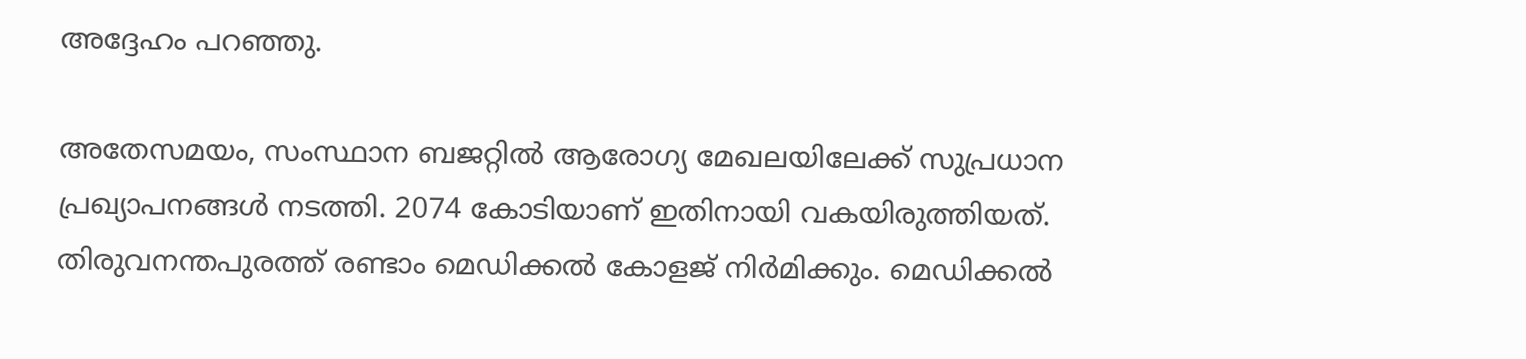അദ്ദേഹം പറഞ്ഞു.

അതേസമയം, സംസ്ഥാന ബജറ്റിൽ ആരോഗ്യ മേഖലയിലേക്ക് സുപ്രധാന പ്രഖ്യാപനങ്ങൾ നടത്തി. 2074 കോടിയാണ് ഇതിനായി വകയിരുത്തിയത്. തിരുവനന്തപുരത്ത് രണ്ടാം മെഡിക്കൽ കോളജ് നിർമിക്കും. മെഡിക്കൽ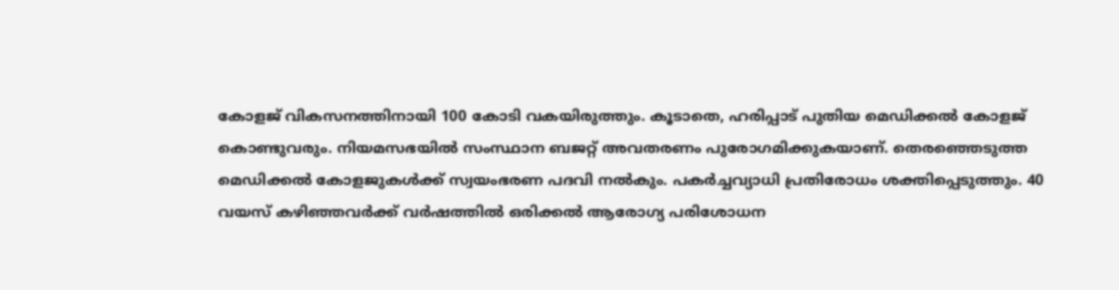കോളജ് വികസനത്തിനായി 100 കോടി വകയിരുത്തും. കൂടാതെ, ഹരിപ്പാട് പുതിയ മെഡിക്കൽ കോളജ് കൊണ്ടുവരും. നിയമസഭയിൽ സംസ്ഥാന ബജറ്റ് അവതരണം പുരോഗമിക്കുകയാണ്. തെരഞ്ഞെടുത്ത മെഡിക്കൽ കോളജുകൾക്ക് സ്വയംഭരണ പദവി നൽകും. പകർച്ചവ്യാധി പ്രതിരോധം ശക്തിപ്പെടുത്തും. 40 വയസ് കഴിഞ്ഞവർക്ക് വർഷത്തിൽ ഒരിക്കൽ ആരോഗ്യ പരിശോധന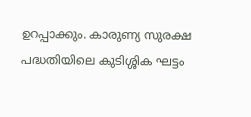ഉറപ്പാക്കും. കാരുണ്യ സുരക്ഷ പദ്ധതിയിലെ കുടിശ്ശിക ഘട്ടം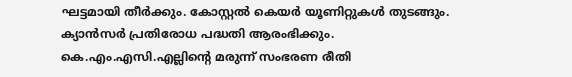ഘട്ടമായി തീർക്കും. കോസ്റ്റൽ കെയർ യൂണിറ്റുകൾ തുടങ്ങും. ക്യാൻസർ പ്രതിരോധ പദ്ധതി ആരംഭിക്കും. കെ.എം.എസി.എല്ലിന്റെ മരുന്ന് സംഭരണ രീതി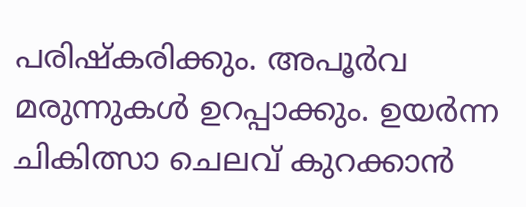പരിഷ്കരിക്കും. അപൂർവ മരുന്നുകൾ ഉറപ്പാക്കും. ഉയർന്ന ചികിത്സാ ചെലവ് കുറക്കാൻ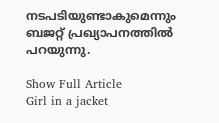നടപടിയുണ്ടാകുമെന്നും ബജറ്റ് പ്രഖ്യാപനത്തിൽ പറയുന്നു.

Show Full Article
Girl in a jacket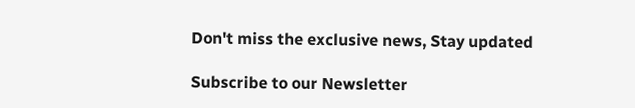Don't miss the exclusive news, Stay updated

Subscribe to our Newsletter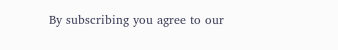By subscribing you agree to our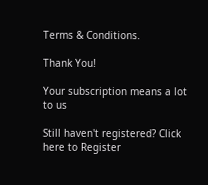Terms & Conditions.

Thank You!

Your subscription means a lot to us

Still haven't registered? Click here to Register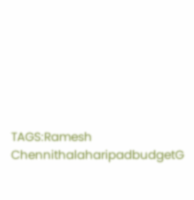TAGS:Ramesh ChennithalaharipadbudgetG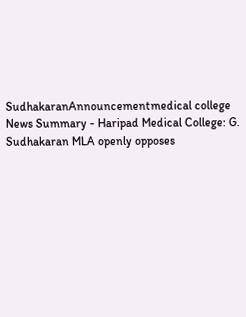SudhakaranAnnouncementmedical college
News Summary - Haripad Medical College: G. Sudhakaran MLA openly opposes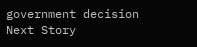government decision
Next Story